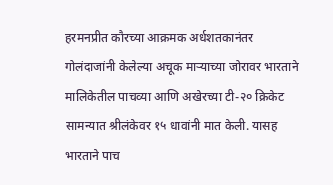हरमनप्रीत कौरच्या आक्रमक अर्धशतकानंतर गोलंदाजांनी केलेल्या अचूक माऱ्याच्या जोरावर भारताने मालिकेतील पाचव्या आणि अखेरच्या टी-२० क्रिकेट सामन्यात श्रीलंकेवर १५ धावांनी मात केली. यासह भारताने पाच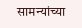सामन्यांच्या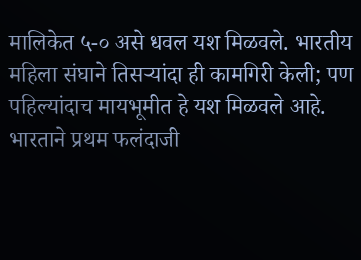मालिकेत ५-० असे धवल यश मिळवले. भारतीय महिला संघाने तिसऱ्यांदा ही कामगिरी केली; पण पहिल्यांदाच मायभूमीत हे यश मिळवले आहे.
भारताने प्रथम फलंदाजी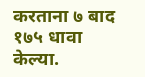करताना ७ बाद १७५ धावा केल्या.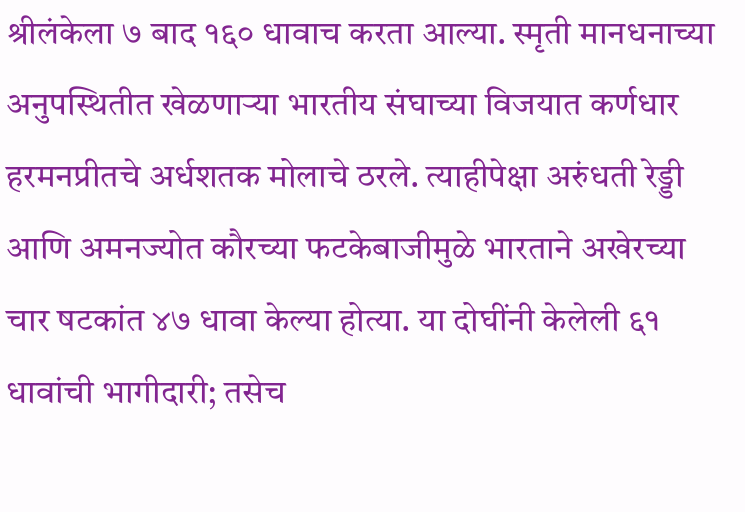श्रीलंकेला ७ बाद १६० धावाच करता आल्या. स्मृती मानधनाच्या अनुपस्थितीत खेळणाऱ्या भारतीय संघाच्या विजयात कर्णधार हरमनप्रीतचे अर्धशतक मोलाचे ठरले. त्याहीपेक्षा अरुंधती रेड्डी आणि अमनज्योत कौरच्या फटकेबाजीमुळे भारताने अखेरच्या चार षटकांत ४७ धावा केल्या होत्या. या दोघींनी केलेली ६१ धावांची भागीदारी; तसेच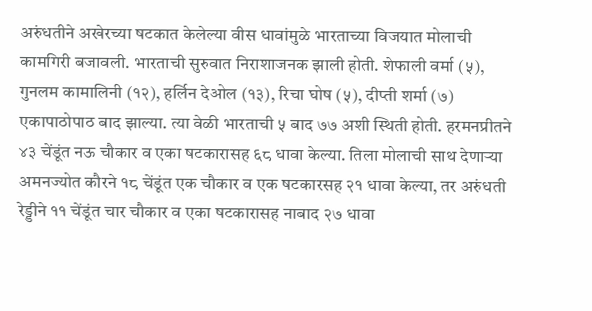अरुंधतीने अखेरच्या षटकात केलेल्या वीस धावांमुळे भारताच्या विजयात मोलाची कामगिरी बजावली. भारताची सुरुवात निराशाजनक झाली होती. शेफाली वर्मा (५), गुनलम कामालिनी (१२), हर्लिन देओल (१३), रिचा घोष (५), दीप्ती शर्मा (७) एकापाठोपाठ बाद झाल्या. त्या वेळी भारताची ५ बाद ७७ अशी स्थिती होती. हरमनप्रीतने ४३ चेंडूंत नऊ चौकार व एका षटकारासह ६८ धावा केल्या. तिला मोलाची साथ देणाऱ्या अमनज्योत कौरने १८ चेंडूंत एक चौकार व एक षटकारसह २१ धावा केल्या, तर अरुंधती रेड्डीने ११ चेंडूंत चार चौकार व एका षटकारासह नाबाद २७ धावा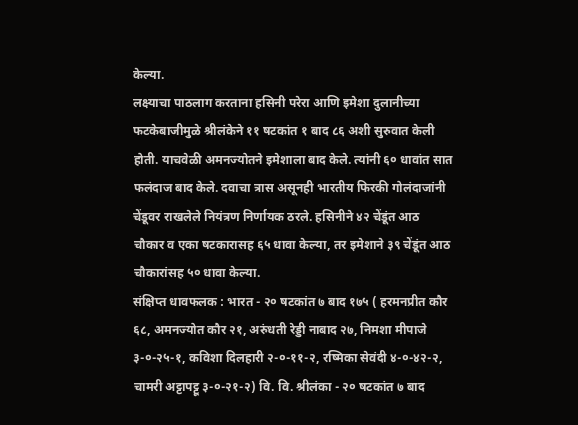केल्या.
लक्ष्याचा पाठलाग करताना हसिनी परेरा आणि इमेशा दुलानीच्या फटकेबाजीमुळे श्रीलंकेने ११ षटकांत १ बाद ८६ अशी सुरुवात केली होती. याचवेळी अमनज्योतने इमेशाला बाद केले. त्यांनी ६० धावांत सात फलंदाज बाद केले. दवाचा त्रास असूनही भारतीय फिरकी गोलंदाजांनी चेंडूवर राखलेले नियंत्रण निर्णायक ठरले. हसिनीने ४२ चेंडूंत आठ चौकार व एका षटकारासह ६५ धावा केल्या, तर इमेशाने ३९ चेंडूंत आठ चौकारांसह ५० धावा केल्या.
संक्षिप्त धावफलक : भारत - २० षटकांत ७ बाद १७५ ( हरमनप्रीत कौर ६८, अमनज्योत कौर २१, अरुंधती रेड्डी नाबाद २७, निमशा मीपाजे ३-०-२५-१, कविशा दिलहारी २-०-११-२, रष्मिका सेवंदी ४-०-४२-२, चामरी अट्टापट्टू ३-०-२१-२) वि. वि. श्रीलंका - २० षटकांत ७ बाद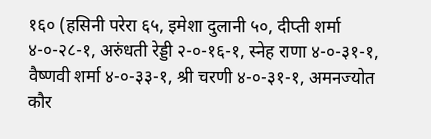१६० (हसिनी परेरा ६५, इमेशा दुलानी ५०, दीप्ती शर्मा ४-०-२८-१, अरुंधती रेड्डी २-०-१६-१, स्नेह राणा ४-०-३१-१, वैष्णवी शर्मा ४-०-३३-१, श्री चरणी ४-०-३१-१, अमनज्योत कौर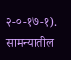२-०-१७-१). सामन्यातील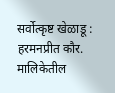सर्वोत्कृष्ट खेळाडू : हरमनप्रीत कौर. मालिकेतील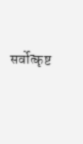सर्वोत्कृष्ट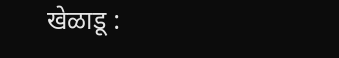खेळाडू :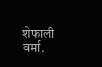शेफाली वर्मा.